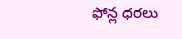ఫోన్ల ధరలు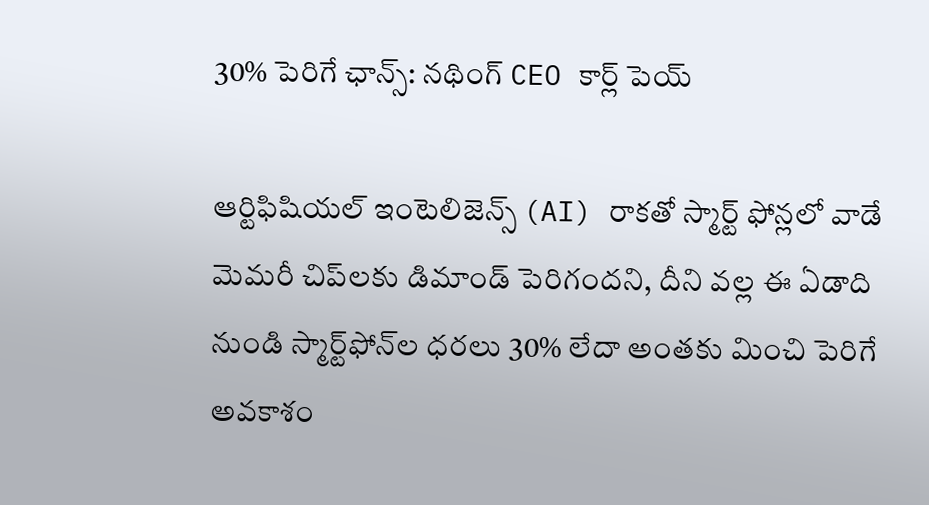30% పెరిగే ఛాన్స్: నథింగ్ CEO కార్ల్ పెయ్

ఆర్టిఫిషియల్ ఇంటెలిజెన్స్ (AI) రాకతో స్మార్ట్ ఫోన్లలో వాడే మెమరీ చిప్‌లకు డిమాండ్ పెరిగందని, దీని వల్ల ఈ ఏడాది నుండి స్మార్ట్‌ఫోన్‌ల ధరలు 30% లేదా అంతకు మించి పెరిగే అవకాశం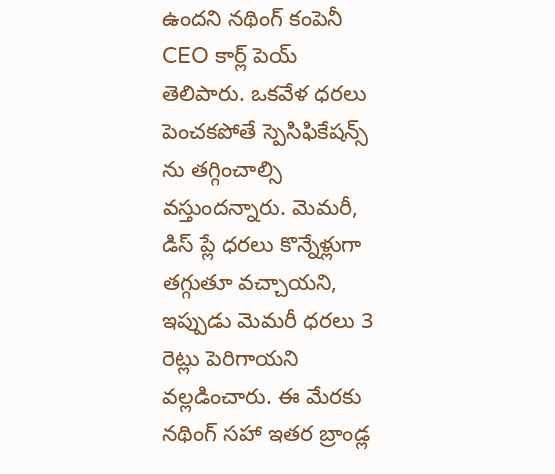ఉందని నథింగ్ కంపెనీ CEO కార్ల్ పెయ్ తెలిపారు. ఒకవేళ ధరలు పెంచకపోతే స్పెసిఫికేషన్స్ ను తగ్గించాల్సి వస్తుందన్నారు. మెమరీ, డిస్ ప్లే ధరలు కొన్నేళ్లుగా తగ్గుతూ వచ్చాయని, ఇప్పుడు మెమరీ ధరలు 3 రెట్లు పెరిగాయని వల్లడించారు. ఈ మేరకు నథింగ్ సహా ఇతర బ్రాండ్ల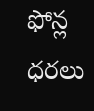ఫోన్ల ధరలు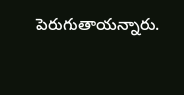పెరుగుతాయన్నారు.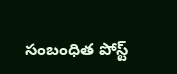సంబంధిత పోస్ట్